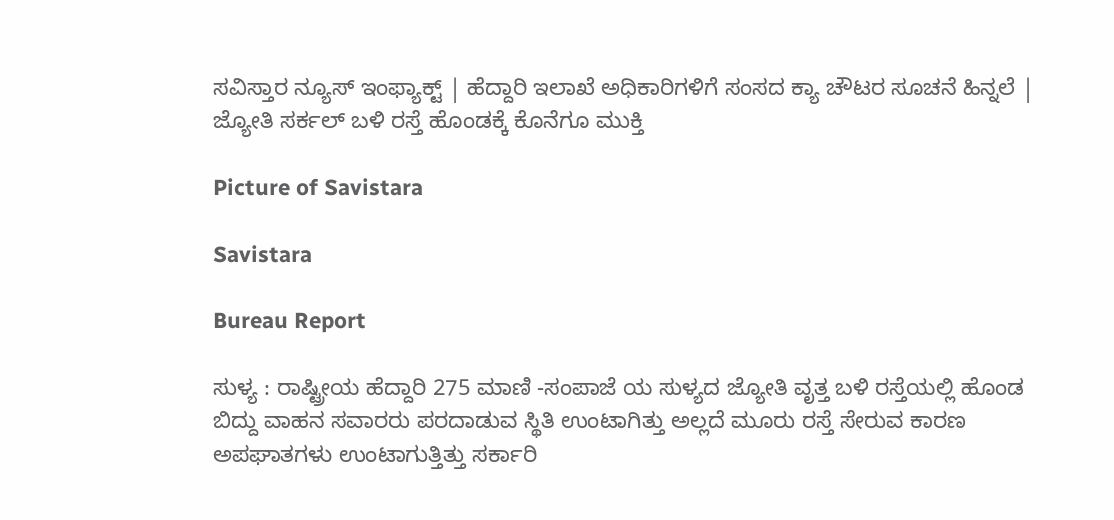ಸವಿಸ್ತಾರ ನ್ಯೂಸ್ ಇಂಫ್ಯಾಕ್ಟ್ | ಹೆದ್ದಾರಿ ಇಲಾಖೆ ಅಧಿಕಾರಿಗಳಿಗೆ ಸಂಸದ ಕ್ಯಾ ಚೌಟರ ಸೂಚನೆ ಹಿನ್ನಲೆ | ಜ್ಯೋತಿ ಸರ್ಕಲ್ ಬಳಿ ರಸ್ತೆ ಹೊಂಡಕ್ಕೆ ಕೊನೆಗೂ ಮುಕ್ತಿ

Picture of Savistara

Savistara

Bureau Report

ಸುಳ್ಯ : ರಾಷ್ಟ್ರೀಯ ಹೆದ್ದಾರಿ 275 ಮಾಣಿ -ಸಂಪಾಜೆ ಯ ಸುಳ್ಯದ ಜ್ಯೋತಿ ವೃತ್ತ ಬಳಿ ರಸ್ತೆಯಲ್ಲಿ ಹೊಂಡ ಬಿದ್ದು ವಾಹನ ಸವಾರರು ಪರದಾಡುವ ಸ್ಥಿತಿ ಉಂಟಾಗಿತ್ತು ಅಲ್ಲದೆ ಮೂರು ರಸ್ತೆ ಸೇರುವ ಕಾರಣ ಅಪಘಾತಗಳು ಉಂಟಾಗುತ್ತಿತ್ತು ಸರ್ಕಾರಿ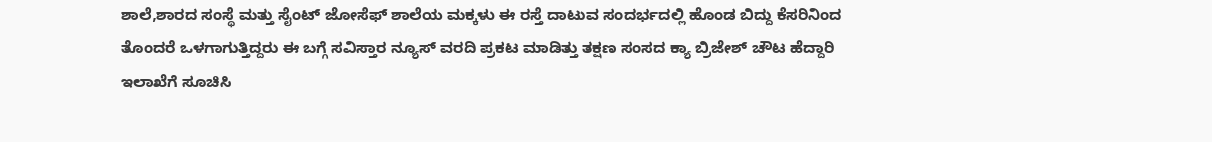ಶಾಲೆ,ಶಾರದ ಸಂಸ್ಥೆ ಮತ್ತು ಸೈಂಟ್ ಜೋಸೆಫ್ ಶಾಲೆಯ ಮಕ್ಕಳು ಈ ರಸ್ತೆ ದಾಟುವ ಸಂದರ್ಭದಲ್ಲಿ ಹೊಂಡ ಬಿದ್ದು ಕೆಸರಿನಿಂದ ತೊಂದರೆ ಒಳಗಾಗುತ್ತಿದ್ದರು ಈ ಬಗ್ಗೆ ಸವಿಸ್ತಾರ ನ್ಯೂಸ್ ವರದಿ ಪ್ರಕಟ ಮಾಡಿತ್ತು ತಕ್ಷಣ ಸಂಸದ ಕ್ಯಾ ಬ್ರಿಜೇಶ್ ಚೌಟ ಹೆದ್ದಾರಿ ಇಲಾಖೆಗೆ ಸೂಚಿಸಿ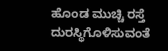ಹೊಂಡ ಮುಚ್ಚಿ ರಸ್ತೆ ದುರಸ್ಥಿಗೊಳಿಸುವಂತೆ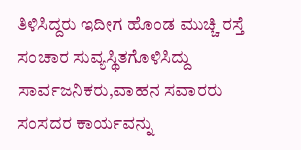ತಿಳಿಸಿದ್ದರು ಇದೀಗ ಹೊಂಡ ಮುಚ್ಚಿ ರಸ್ತೆ ಸಂಚಾರ ಸುವ್ಯಸ್ಥಿತಗೊಳಿಸಿದ್ದು ಸಾರ್ವಜನಿಕರು,ವಾಹನ ಸವಾರರು ಸಂಸದರ ಕಾರ್ಯವನ್ನು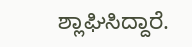ಶ್ಲಾಘಿಸಿದ್ದಾರೆ.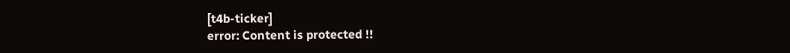[t4b-ticker]
error: Content is protected !!